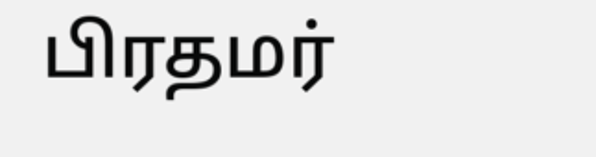பிரதமர்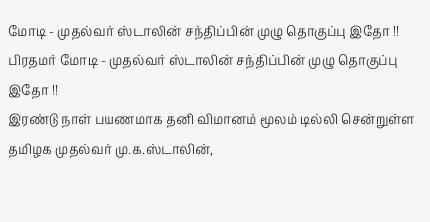மோடி - முதல்வர் ஸ்டாலின் சந்திப்பின் முழு தொகுப்பு இதோ !!
பிரதமர் மோடி - முதல்வர் ஸ்டாலின் சந்திப்பின் முழு தொகுப்பு இதோ !!
இரண்டு நாள் பயணமாக தனி விமானம் மூலம் டில்லி சென்றுள்ள தமிழக முதல்வர் மு.க.ஸ்டாலின்,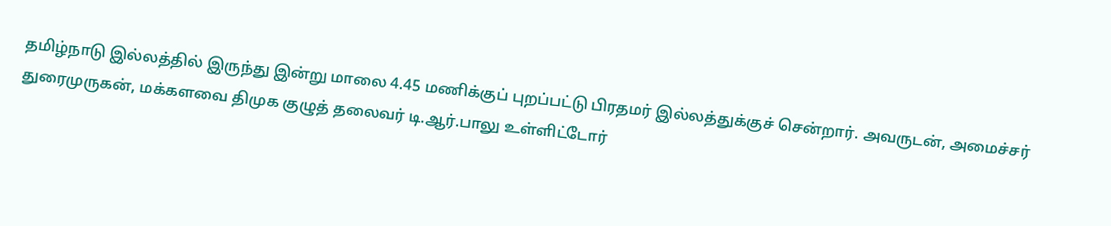தமிழ்நாடு இல்லத்தில் இருந்து இன்று மாலை 4.45 மணிக்குப் புறப்பட்டு பிரதமர் இல்லத்துக்குச் சென்றார். அவருடன், அமைச்சர் துரைமுருகன், மக்களவை திமுக குழுத் தலைவர் டி.ஆர்.பாலு உள்ளிட்டோர்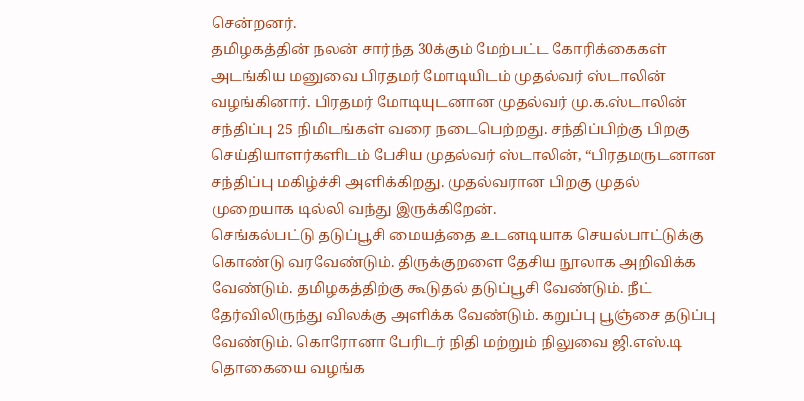சென்றனர்.
தமிழகத்தின் நலன் சார்ந்த 30க்கும் மேற்பட்ட கோரிக்கைகள் அடங்கிய மனுவை பிரதமர் மோடியிடம் முதல்வர் ஸ்டாலின் வழங்கினார். பிரதமர் மோடியுடனான முதல்வர் மு.க.ஸ்டாலின் சந்திப்பு 25 நிமிடங்கள் வரை நடைபெற்றது. சந்திப்பிற்கு பிறகு செய்தியாளர்களிடம் பேசிய முதல்வர் ஸ்டாலின், “பிரதமருடனான சந்திப்பு மகிழ்ச்சி அளிக்கிறது. முதல்வரான பிறகு முதல் முறையாக டில்லி வந்து இருக்கிறேன்.
செங்கல்பட்டு தடுப்பூசி மையத்தை உடனடியாக செயல்பாட்டுக்கு கொண்டு வரவேண்டும். திருக்குறளை தேசிய நூலாக அறிவிக்க வேண்டும். தமிழகத்திற்கு கூடுதல் தடுப்பூசி வேண்டும். நீட் தேர்விலிருந்து விலக்கு அளிக்க வேண்டும். கறுப்பு பூஞ்சை தடுப்பு வேண்டும். கொரோனா பேரிடர் நிதி மற்றும் நிலுவை ஜி.எஸ்.டி தொகையை வழங்க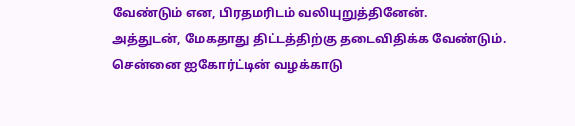வேண்டும் என, பிரதமரிடம் வலியுறுத்தினேன்.
அத்துடன், மேகதாது திட்டத்திற்கு தடைவிதிக்க வேண்டும். சென்னை ஐகோர்ட்டின் வழக்காடு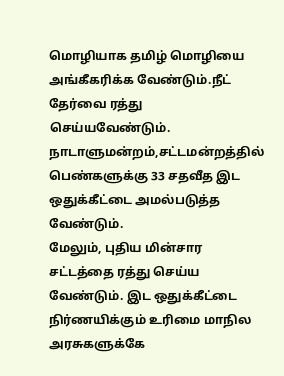மொழியாக தமிழ் மொழியை அங்கீகரிக்க வேண்டும்.நீட் தேர்வை ரத்து செய்யவேண்டும். நாடாளுமன்றம்,சட்டமன்றத்தில் பெண்களுக்கு 33 சதவீத இட ஒதுக்கீட்டை அமல்படுத்த வேண்டும்.
மேலும், புதிய மின்சார சட்டத்தை ரத்து செய்ய வேண்டும். இட ஒதுக்கீட்டை நிர்ணயிக்கும் உரிமை மாநில அரசுகளுக்கே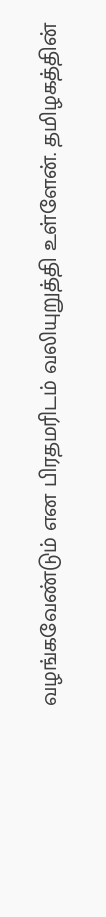வழங்கவேண்டும் என பிரதமரிடம் வலியுறுத்தி உள்ளேன். தமிழகத்தின்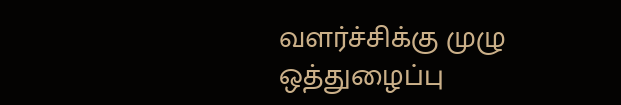வளர்ச்சிக்கு முழு ஒத்துழைப்பு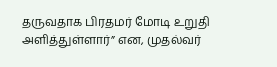தருவதாக பிரதமர் மோடி உறுதி அளித்துள்ளார்” என, முதல்வர்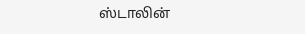ஸ்டாலின்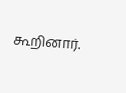கூறினார்.